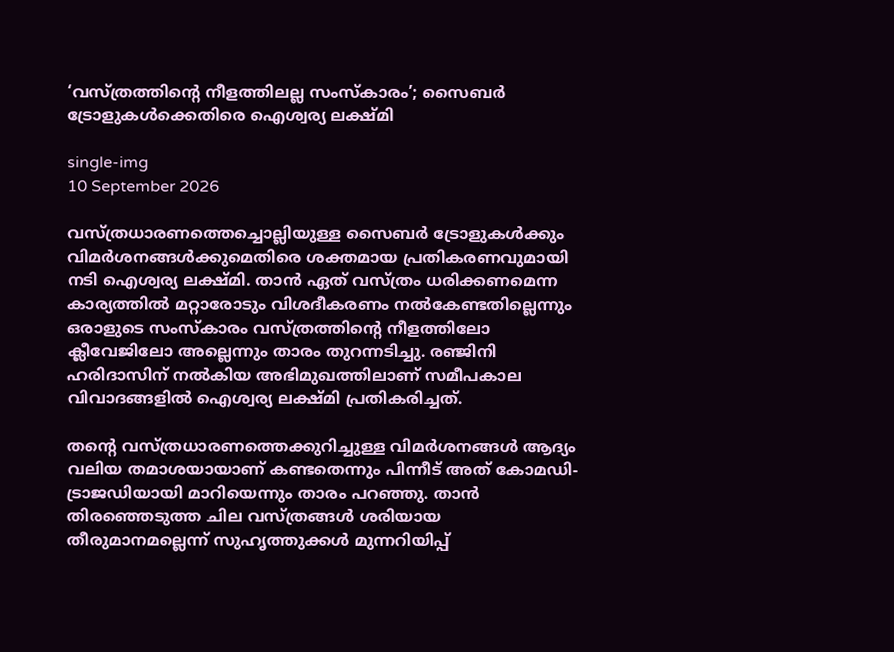‘വസ്ത്രത്തിന്റെ നീളത്തിലല്ല സംസ്കാരം’; സൈബർ ട്രോളുകൾക്കെതിരെ ഐശ്വര്യ ലക്ഷ്മി

single-img
10 September 2026

വസ്ത്രധാരണത്തെച്ചൊല്ലിയുള്ള സൈബർ ട്രോളുകൾക്കും വിമർശനങ്ങൾക്കുമെതിരെ ശക്തമായ പ്രതികരണവുമായി നടി ഐശ്വര്യ ലക്ഷ്മി. താൻ ഏത് വസ്ത്രം ധരിക്കണമെന്ന കാര്യത്തിൽ മറ്റാരോടും വിശദീകരണം നൽകേണ്ടതില്ലെന്നും ഒരാളുടെ സംസ്കാരം വസ്ത്രത്തിന്റെ നീളത്തിലോ ക്ലീവേജിലോ അല്ലെന്നും താരം തുറന്നടിച്ചു. രഞ്ജിനി ഹരിദാസിന് നൽകിയ അഭിമുഖത്തിലാണ് സമീപകാല വിവാദങ്ങളിൽ ഐശ്വര്യ ലക്ഷ്മി പ്രതികരിച്ചത്.

തന്റെ വസ്ത്രധാരണത്തെക്കുറിച്ചുള്ള വിമർശനങ്ങൾ ആദ്യം വലിയ തമാശയായാണ് കണ്ടതെന്നും പിന്നീട് അത് കോമഡി-ട്രാജഡിയായി മാറിയെന്നും താരം പറഞ്ഞു. താൻ തിരഞ്ഞെടുത്ത ചില വസ്ത്രങ്ങൾ ശരിയായ തീരുമാനമല്ലെന്ന് സുഹൃത്തുക്കൾ മുന്നറിയിപ്പ്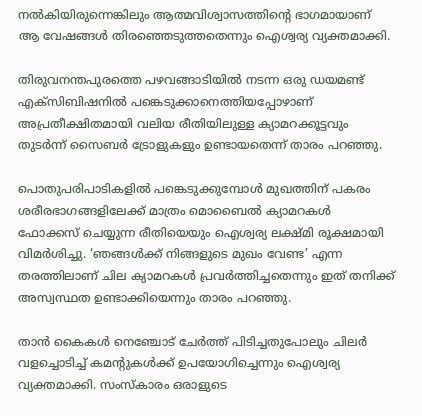നൽകിയിരുന്നെങ്കിലും ആത്മവിശ്വാസത്തിന്റെ ഭാഗമായാണ് ആ വേഷങ്ങൾ തിരഞ്ഞെടുത്തതെന്നും ഐശ്വര്യ വ്യക്തമാക്കി.

തിരുവനന്തപുരത്തെ പഴവങ്ങാടിയിൽ നടന്ന ഒരു ഡയമണ്ട് എക്സിബിഷനിൽ പങ്കെടുക്കാനെത്തിയപ്പോഴാണ് അപ്രതീക്ഷിതമായി വലിയ രീതിയിലുള്ള ക്യാമറക്കൂട്ടവും തുടർന്ന് സൈബർ ട്രോളുകളും ഉണ്ടായതെന്ന് താരം പറഞ്ഞു.

പൊതുപരിപാടികളിൽ പങ്കെടുക്കുമ്പോൾ മുഖത്തിന് പകരം ശരീരഭാഗങ്ങളിലേക്ക് മാത്രം മൊബൈൽ ക്യാമറകൾ ഫോക്കസ് ചെയ്യുന്ന രീതിയെയും ഐശ്വര്യ ലക്ഷ്മി രൂക്ഷമായി വിമർശിച്ചു. ‘ഞങ്ങൾക്ക് നിങ്ങളുടെ മുഖം വേണ്ട’ എന്ന തരത്തിലാണ് ചില ക്യാമറകൾ പ്രവർത്തിച്ചതെന്നും ഇത് തനിക്ക് അസ്വസ്ഥത ഉണ്ടാക്കിയെന്നും താരം പറഞ്ഞു.

താൻ കൈകൾ നെഞ്ചോട് ചേർത്ത് പിടിച്ചതുപോലും ചിലർ വളച്ചൊടിച്ച് കമന്റുകൾക്ക് ഉപയോഗിച്ചെന്നും ഐശ്വര്യ വ്യക്തമാക്കി. സംസ്കാരം ഒരാളുടെ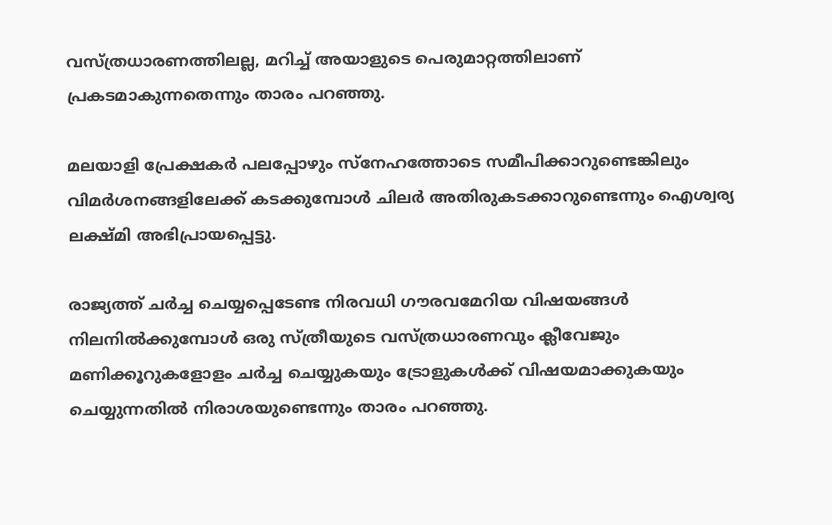വസ്ത്രധാരണത്തിലല്ല, മറിച്ച് അയാളുടെ പെരുമാറ്റത്തിലാണ് പ്രകടമാകുന്നതെന്നും താരം പറഞ്ഞു.

മലയാളി പ്രേക്ഷകർ പലപ്പോഴും സ്നേഹത്തോടെ സമീപിക്കാറുണ്ടെങ്കിലും വിമർശനങ്ങളിലേക്ക് കടക്കുമ്പോൾ ചിലർ അതിരുകടക്കാറുണ്ടെന്നും ഐശ്വര്യ ലക്ഷ്മി അഭിപ്രായപ്പെട്ടു.

രാജ്യത്ത് ചർച്ച ചെയ്യപ്പെടേണ്ട നിരവധി ഗൗരവമേറിയ വിഷയങ്ങൾ നിലനിൽക്കുമ്പോൾ ഒരു സ്ത്രീയുടെ വസ്ത്രധാരണവും ക്ലീവേജും മണിക്കൂറുകളോളം ചർച്ച ചെയ്യുകയും ട്രോളുകൾക്ക് വിഷയമാക്കുകയും ചെയ്യുന്നതിൽ നിരാശയുണ്ടെന്നും താരം പറഞ്ഞു.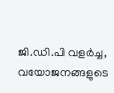ജി.ഡി.പി വളർച്ച, വയോജനങ്ങളുടെ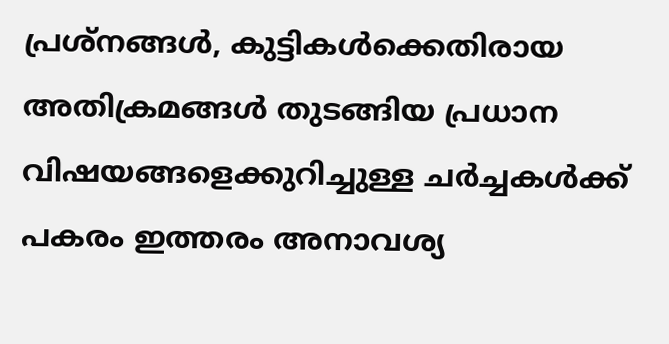പ്രശ്നങ്ങൾ, കുട്ടികൾക്കെതിരായ അതിക്രമങ്ങൾ തുടങ്ങിയ പ്രധാന വിഷയങ്ങളെക്കുറിച്ചുള്ള ചർച്ചകൾക്ക് പകരം ഇത്തരം അനാവശ്യ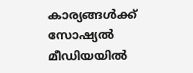കാര്യങ്ങൾക്ക് സോഷ്യൽ മീഡിയയിൽ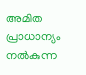അമിത പ്രാധാന്യം നൽകുന്ന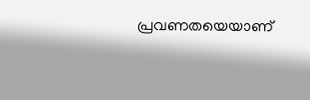പ്രവണതയെയാണ്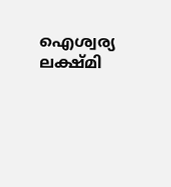ഐശ്വര്യ ലക്ഷ്മി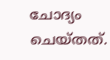ചോദ്യം ചെയ്തത്.